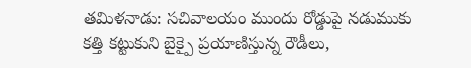తమిళనాడు: సచివాలయం ముందు రోడ్డుపై నడుముకు కత్తి కట్టుకుని బైక్పై ప్రయాణిస్తున్న రౌడీలు,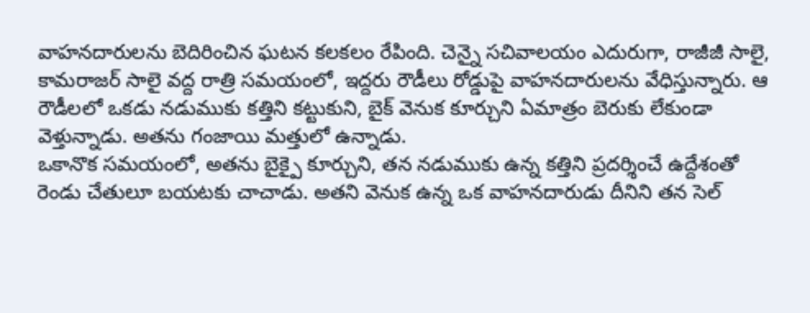వాహనదారులను బెదిరించిన ఘటన కలకలం రేపింది. చెన్నై సచివాలయం ఎదురుగా, రాజీజీ సాలై, కామరాజర్ సాలై వద్ద రాత్రి సమయంలో, ఇద్దరు రౌడీలు రోడ్డుపై వాహనదారులను వేధిస్తున్నారు. ఆ రౌడీలలో ఒకడు నడుముకు కత్తిని కట్టుకుని, బైక్ వెనుక కూర్చుని ఏమాత్రం బెరుకు లేకుండా వెళ్తున్నాడు. అతను గంజాయి మత్తులో ఉన్నాడు.
ఒకానొక సమయంలో, అతను బైక్పై కూర్చుని, తన నడుముకు ఉన్న కత్తిని ప్రదర్శించే ఉద్దేశంతో రెండు చేతులూ బయటకు చాచాడు. అతని వెనుక ఉన్న ఒక వాహనదారుడు దీనిని తన సెల్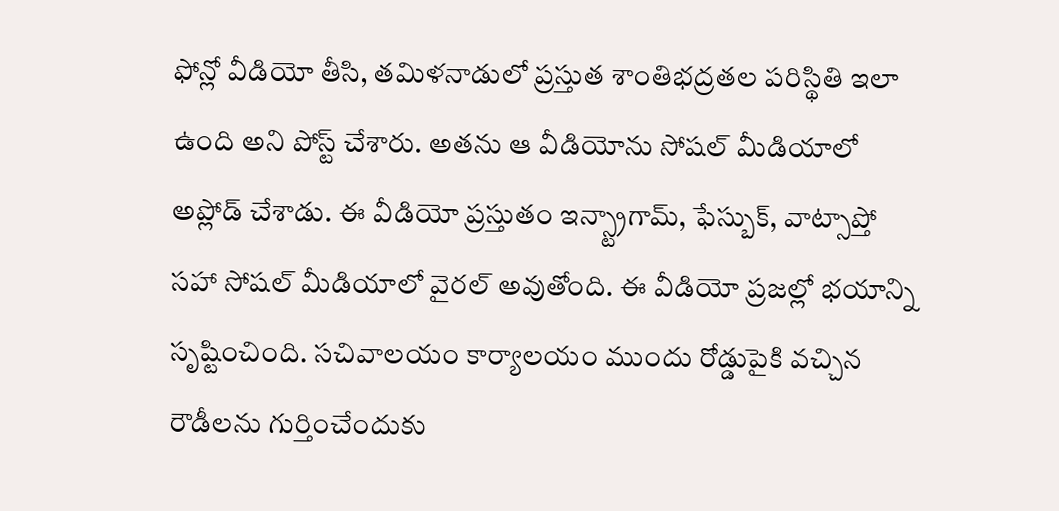ఫోన్లో వీడియో తీసి, తమిళనాడులో ప్రస్తుత శాంతిభద్రతల పరిస్థితి ఇలా ఉంది అని పోస్ట్ చేశారు. అతను ఆ వీడియోను సోషల్ మీడియాలో అప్లోడ్ చేశాడు. ఈ వీడియో ప్రస్తుతం ఇన్స్ట్రాగామ్, ఫేస్బుక్, వాట్సాప్తో సహా సోషల్ మీడియాలో వైరల్ అవుతోంది. ఈ వీడియో ప్రజల్లో భయాన్ని సృష్టించింది. సచివాలయం కార్యాలయం ముందు రోడ్డుపైకి వచ్చిన రౌడీలను గుర్తించేందుకు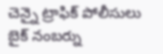చెన్నై ట్రాఫిక్ పోలీసులు బైక్ నంబర్ను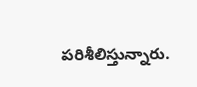పరిశీలిస్తున్నారు.